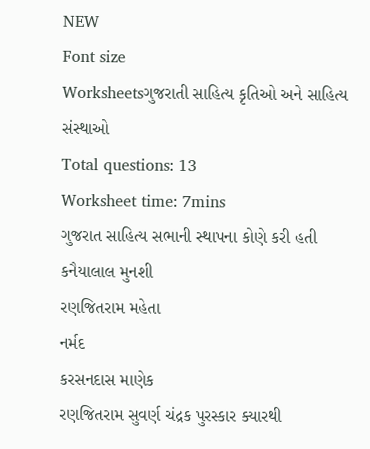NEW
Font size
Worksheetsગુજરાતી સાહિત્ય કૃતિઓ અને સાહિત્ય સંસ્થાઓ
Total questions: 13
Worksheet time: 7mins
ગુજરાત સાહિત્ય સભાની સ્થાપના કોણે કરી હતી
કનૈયાલાલ મુનશી
રણજિતરામ મહેતા
નર્મદ
કરસનદાસ માણેક
રણજિતરામ સુવર્ણ ચંદ્રક પુરસ્કાર ક્યારથી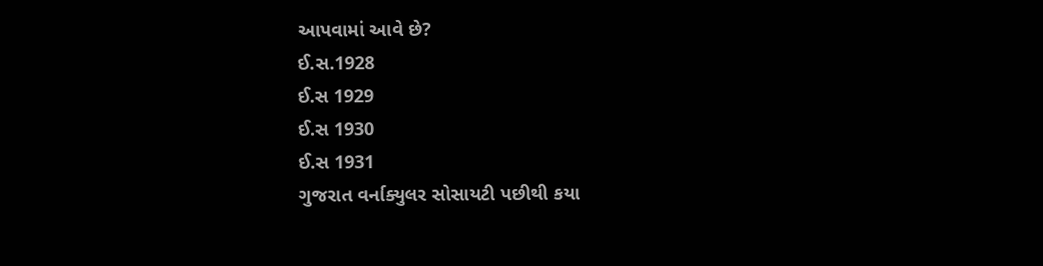આપવામાં આવે છે?
ઈ.સ.1928
ઈ.સ 1929
ઈ.સ 1930
ઈ.સ 1931
ગુજરાત વર્નાક્યુલર સોસાયટી પછીથી કયા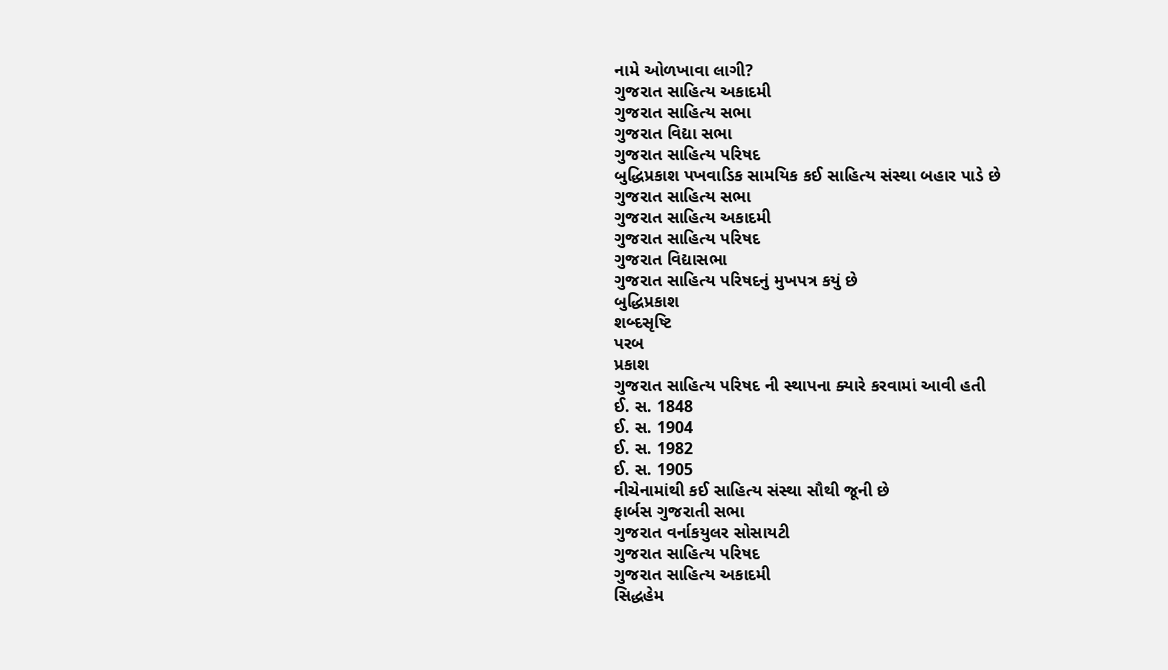નામે ઓળખાવા લાગી?
ગુજરાત સાહિત્ય અકાદમી
ગુજરાત સાહિત્ય સભા
ગુજરાત વિદ્યા સભા
ગુજરાત સાહિત્ય પરિષદ
બુદ્ધિપ્રકાશ પખવાડિક સામયિક કઈ સાહિત્ય સંસ્થા બહાર પાડે છે
ગુજરાત સાહિત્ય સભા
ગુજરાત સાહિત્ય અકાદમી
ગુજરાત સાહિત્ય પરિષદ
ગુજરાત વિદ્યાસભા
ગુજરાત સાહિત્ય પરિષદનું મુખપત્ર કયું છે
બુદ્ધિપ્રકાશ
શબ્દસૃષ્ટિ
પરબ
પ્રકાશ
ગુજરાત સાહિત્ય પરિષદ ની સ્થાપના ક્યારે કરવામાં આવી હતી
ઈ. સ. 1848
ઈ. સ. 1904
ઈ. સ. 1982
ઈ. સ. 1905
નીચેનામાંથી કઈ સાહિત્ય સંસ્થા સૌથી જૂની છે
ફાર્બસ ગુજરાતી સભા
ગુજરાત વર્નાકયુલર સોસાયટી
ગુજરાત સાહિત્ય પરિષદ
ગુજરાત સાહિત્ય અકાદમી
સિદ્ધહેમ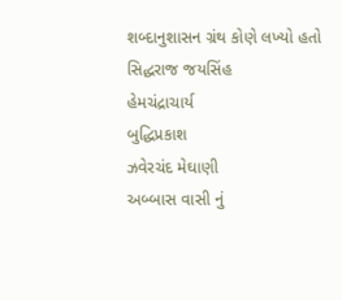શબ્દાનુશાસન ગ્રંથ કોણે લખ્યો હતો
સિદ્ધરાજ જયસિંહ
હેમચંદ્રાચાર્ય
બુદ્ધિપ્રકાશ
ઝવેરચંદ મેઘાણી
અબ્બાસ વાસી નું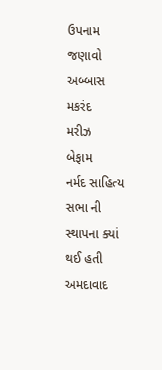ઉપનામ જણાવો
અબ્બાસ
મકરંદ
મરીઝ
બેફામ
નર્મદ સાહિત્ય સભા ની સ્થાપના ક્યાં થઈ હતી
અમદાવાદ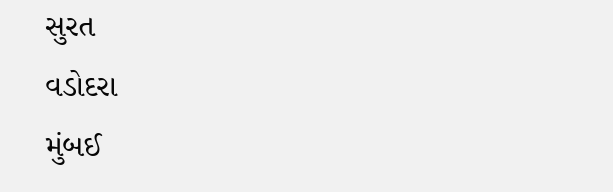સુરત
વડોદરા
મુંબઈ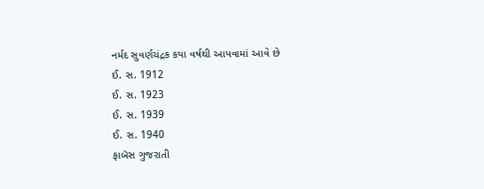નર્મદ સુવર્ણચંદ્રક કયા વર્ષથી આપવામાં આવે છે
ઈ. સ. 1912
ઈ. સ. 1923
ઈ. સ. 1939
ઈ. સ. 1940
ફાબૅસ ગુજરાતી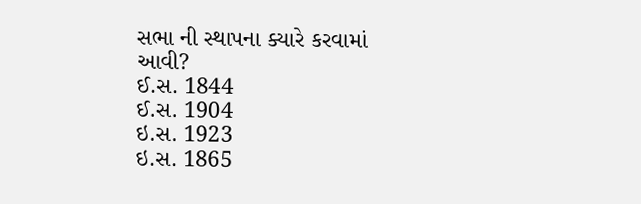સભા ની સ્થાપના ક્યારે કરવામાં આવી?
ઈ.સ. 1844
ઈ.સ. 1904
ઇ.સ. 1923
ઇ.સ. 1865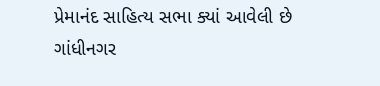પ્રેમાનંદ સાહિત્ય સભા ક્યાં આવેલી છે
ગાંધીનગર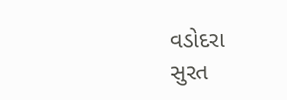વડોદરા
સુરત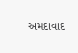અમદાવાદ